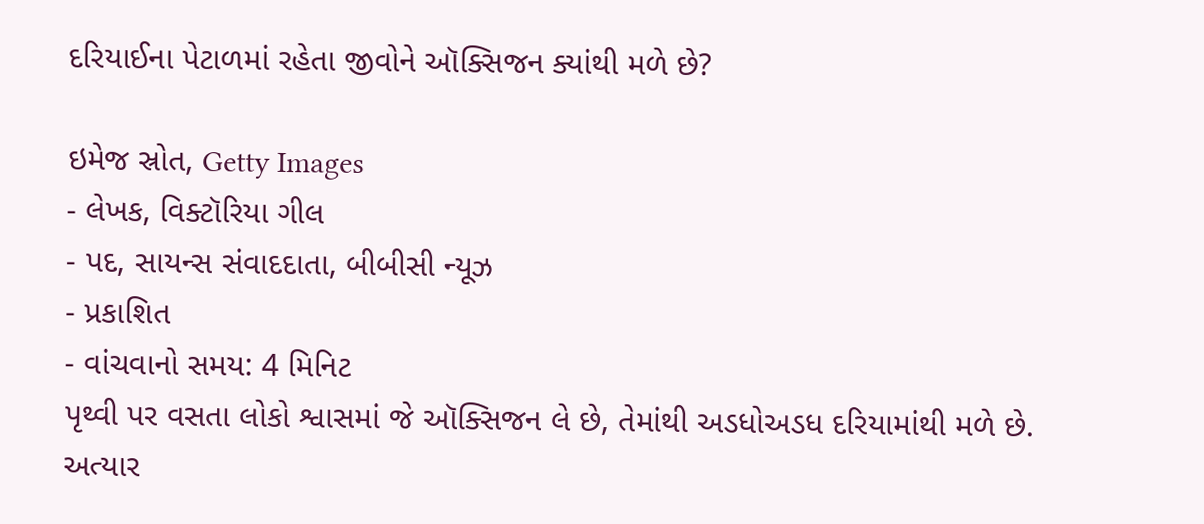દરિયાઈના પેટાળમાં રહેતા જીવોને ઑક્સિજન ક્યાંથી મળે છે?

ઇમેજ સ્રોત, Getty Images
- લેખક, વિક્ટૉરિયા ગીલ
- પદ, સાયન્સ સંવાદદાતા, બીબીસી ન્યૂઝ
- પ્રકાશિત
- વાંચવાનો સમય: 4 મિનિટ
પૃથ્વી પર વસતા લોકો શ્વાસમાં જે ઑક્સિજન લે છે, તેમાંથી અડધોઅડધ દરિયામાંથી મળે છે. અત્યાર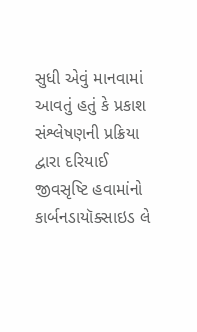સુધી એવું માનવામાં આવતું હતું કે પ્રકાશ સંશ્લેષણની પ્રક્રિયા દ્વારા દરિયાઈ જીવસૃષ્ટિ હવામાંનો કાર્બનડાયૉક્સાઇડ લે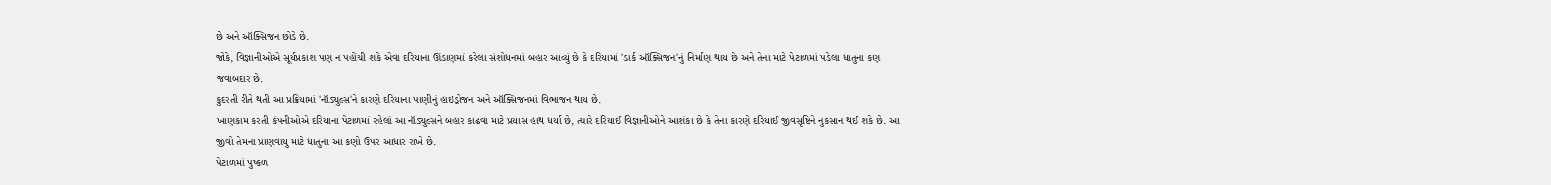છે અને ઑક્સિજન છોડે છે.
જોકે, વિજ્ઞાનીઓએ સૂર્યપ્રકાશ પણ ન પહોંચી શકે એવા દરિયાના ઊંડાણમાં કરેલા સંશોધનમાં બહાર આવ્યું છે કે દરિયામાં 'ડાર્ક ઑક્સિજન'નું નિર્માણ થાય છે અને તેના માટે પેટાળમાં પડેલા ધાતુના કણ જવાબદાર છે.
કુદરતી રીતે થતી આ પ્રક્રિયામાં 'નૉડ્યુલ્સ'ને કારણે દરિયાના પાણીનું હાઇડ્રોજન અને ઑક્સિજનમાં વિભાજન થાય છે.
ખાણકામ કરતી કંપનીઓએ દરિયાના પેટાળમાં રહેલાં આ નૉડ્યુલ્સને બહાર કાઢવા માટે પ્રયાસ હાથ ધર્યા છે, ત્યારે દરિયાઈ વિજ્ઞાનીઓને આશંકા છે કે તેના કારણે દરિયાઈ જીવસૃષ્ટિને નુકસાન થઈ શકે છે. આ જીવો તેમના પ્રાણવાયુ માટે ધાતુના આ કણો ઉપર આધાર રાખે છે.
પેટાળમાં પુષ્કળ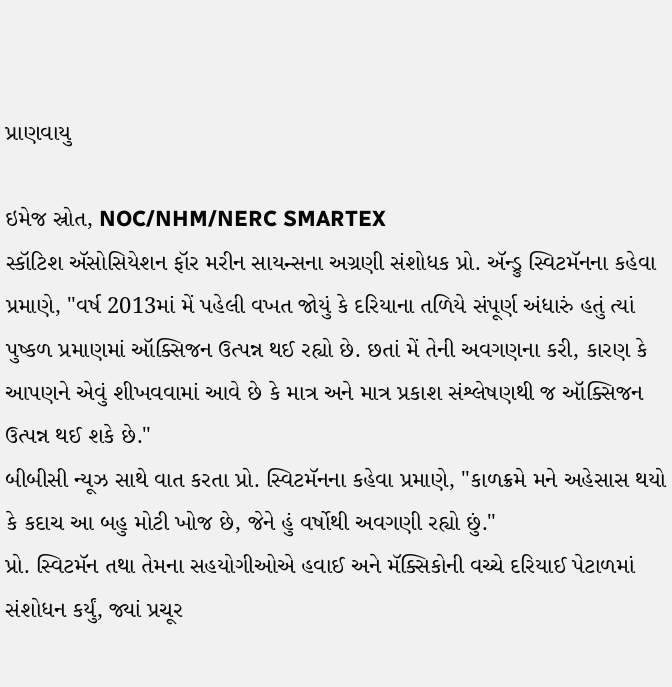પ્રાણવાયુ

ઇમેજ સ્રોત, NOC/NHM/NERC SMARTEX
સ્કૉટિશ ઍસોસિયેશન ફૉર મરીન સાયન્સના અગ્રણી સંશોધક પ્રો. ઍન્ડ્રુ સ્વિટમૅનના કહેવા પ્રમાણે, "વર્ષ 2013માં મેં પહેલી વખત જોયું કે દરિયાના તળિયે સંપૂર્ણ અંધારું હતું ત્યાં પુષ્કળ પ્રમાણમાં ઑક્સિજન ઉત્પન્ન થઈ રહ્યો છે. છતાં મેં તેની અવગણના કરી, કારણ કે આપણને એવું શીખવવામાં આવે છે કે માત્ર અને માત્ર પ્રકાશ સંશ્લેષણથી જ ઑક્સિજન ઉત્પન્ન થઈ શકે છે."
બીબીસી ન્યૂઝ સાથે વાત કરતા પ્રો. સ્વિટમૅનના કહેવા પ્રમાણે, "કાળક્રમે મને અહેસાસ થયો કે કદાચ આ બહુ મોટી ખોજ છે, જેને હું વર્ષોથી અવગણી રહ્યો છું."
પ્રો. સ્વિટમૅન તથા તેમના સહયોગીઓએ હવાઈ અને મૅક્સિકોની વચ્ચે દરિયાઈ પેટાળમાં સંશોધન કર્યું, જ્યાં પ્રચૂર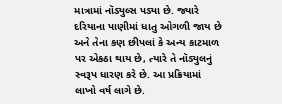માત્રામાં નૉડ્યુલ્સ પડ્યા છે. જ્યારે દરિયાના પાણીમાં ધાતુ ઓગળી જાય છે અને તેના કણ છીપલાં કે અન્ય કાટમાળ પર એકઠા થાય છે, ત્યારે તે નૉડ્યુલનું સ્વરૂપ ધારણ કરે છે. આ પ્રક્રિયામાં લાખો વર્ષ લાગે છે.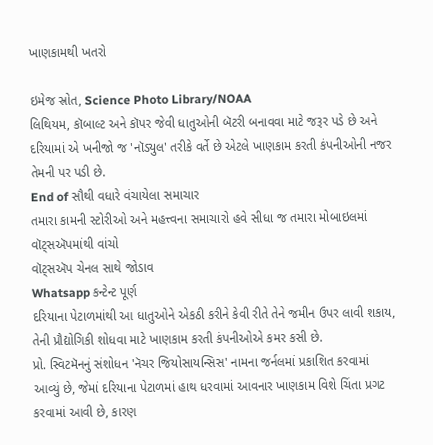ખાણકામથી ખતરો

ઇમેજ સ્રોત, Science Photo Library/NOAA
લિથિયમ, કૉબાલ્ટ અને કૉપર જેવી ધાતુઓની બૅટરી બનાવવા માટે જરૂર પડે છે અને દરિયામાં એ ખનીજો જ 'નૉડ્યુલ' તરીકે વર્તે છે એટલે ખાણકામ કરતી કંપનીઓની નજર તેમની પર પડી છે.
End of સૌથી વધારે વંચાયેલા સમાચાર
તમારા કામની સ્ટોરીઓ અને મહત્ત્વના સમાચારો હવે સીધા જ તમારા મોબાઇલમાં વૉટ્સઍપમાંથી વાંચો
વૉટ્સઍપ ચેનલ સાથે જોડાવ
Whatsapp કન્ટેન્ટ પૂર્ણ
દરિયાના પેટાળમાંથી આ ધાતુઓને એકઠી કરીને કેવી રીતે તેને જમીન ઉપર લાવી શકાય, તેની પ્રૌદ્યોગિકી શોધવા માટે ખાણકામ કરતી કંપનીઓએ કમર કસી છે.
પ્રો. સ્વિટમૅનનું સંશોધન 'નૅચર જિયોસાયન્સિસ' નામના જર્નલમાં પ્રકાશિત કરવામાં આવ્યું છે, જેમાં દરિયાના પેટાળમાં હાથ ધરવામાં આવનાર ખાણકામ વિશે ચિંતા પ્રગટ કરવામાં આવી છે, કારણ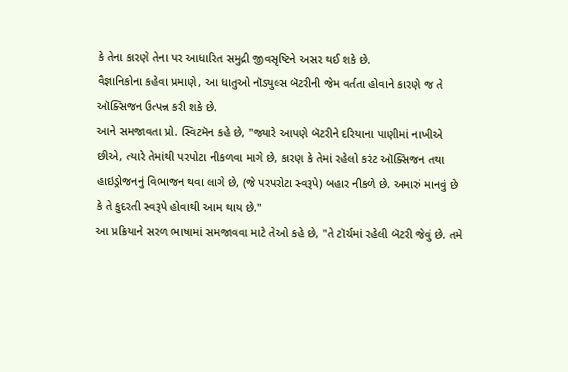કે તેના કારણે તેના પર આધારિત સમુદ્રી જીવસૃષ્ટિને અસર થઈ શકે છે.
વૈજ્ઞાનિકોના કહેવા પ્રમાણે, આ ધાતુઓ નૉડ્યુલ્સ બૅટરીની જેમ વર્તતા હોવાને કારણે જ તે ઑક્સિજન ઉત્પન્ન કરી શકે છે.
આને સમજાવતા પ્રો. સ્વિટમૅન કહે છે, "જ્યારે આપણે બૅટરીને દરિયાના પાણીમાં નાખીએ છીએ, ત્યારે તેમાંથી પરપોટા નીકળવા માગે છે, કારણ કે તેમાં રહેલો કરંટ ઑક્સિજન તથા હાઇડ્રોજનનું વિભાજન થવા લાગે છે, (જે પરપરોટા સ્વરૂપે) બહાર નીકળે છે. અમારું માનવું છે કે તે કુદરતી સ્વરૂપે હોવાથી આમ થાય છે."
આ પ્રક્રિયાને સરળ ભાષામાં સમજાવવા માટે તેઓ કહે છે, "તે ટૉર્ચમાં રહેલી બૅટરી જેવું છે. તમે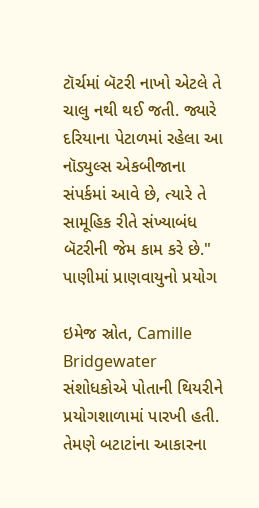ટૉર્ચમાં બૅટરી નાખો એટલે તે ચાલુ નથી થઈ જતી. જ્યારે દરિયાના પેટાળમાં રહેલા આ નૉડ્યુલ્સ એકબીજાના સંપર્કમાં આવે છે, ત્યારે તે સામૂહિક રીતે સંખ્યાબંધ બૅટરીની જેમ કામ કરે છે."
પાણીમાં પ્રાણવાયુનો પ્રયોગ

ઇમેજ સ્રોત, Camille Bridgewater
સંશોધકોએ પોતાની થિયરીને પ્રયોગશાળામાં પારખી હતી. તેમણે બટાટાંના આકારના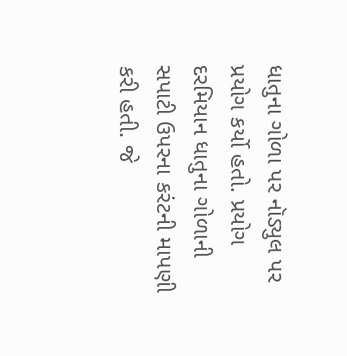ધાતુના ગોળા પર નૉડ્યુલ પર પ્રયોગ કર્યો હતો. પ્રયોગ દરમિયાન ધાતુના ગોળાની સપાટી ઉપરના કરંટની માપણી કરી હતી. જે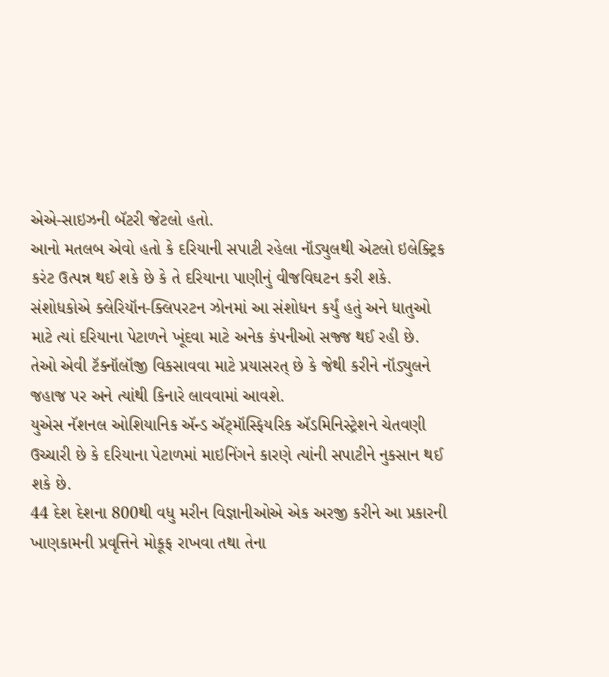એએ-સાઇઝની બૅટરી જેટલો હતો.
આનો મતલબ એવો હતો કે દરિયાની સપાટી રહેલા નૉડ્યુલથી એટલો ઇલેક્ટ્રિક કરંટ ઉત્પન્ન થઈ શકે છે કે તે દરિયાના પાણીનું વીજવિઘટન કરી શકે.
સંશોધકોએ ક્લેરિયૉન-ક્લિપરટન ઝોનમાં આ સંશોધન કર્યું હતું અને ધાતુઓ માટે ત્યાં દરિયાના પેટાળને ખૂંદવા માટે અનેક કંપનીઓ સજ્જ થઈ રહી છે. તેઓ એવી ટૅક્નૉલૉજી વિકસાવવા માટે પ્રયાસરત્ છે કે જેથી કરીને નૉડ્યુલને જહાજ પર અને ત્યાંથી કિનારે લાવવામાં આવશે.
યુએસ નૅશનલ ઓશિયાનિક ઍન્ડ ઍટ્મૉસ્ફિયરિક ઍડમિનિસ્ટ્રેશને ચેતવણી ઉચ્ચારી છે કે દરિયાના પેટાળમાં માઇનિંગને કારણે ત્યાંની સપાટીને નુકસાન થઈ શકે છે.
44 દેશ દેશના 800થી વધુ મરીન વિજ્ઞાનીઓએ એક અરજી કરીને આ પ્રકારની ખાણકામની પ્રવૃત્તિને મોકૂફ રાખવા તથા તેના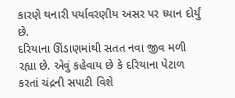કારણે થનારી પર્યાવરણીય અસર પર ધ્યાન દોર્યું છે.
દરિયાના ઊંડાણમાંથી સતત નવા જીવ મળી રહ્યા છે. એવું કહેવાય છે કે દરિયાના પેટાળ કરતાં ચંદ્રની સપાટી વિશે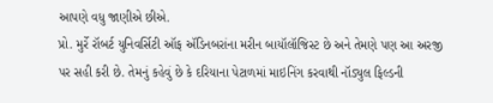આપણે વધુ જાણીએ છીએ.
પ્રો. મુર્રે રૉબર્ટ યુનિવર્સિટી ઑફ ઍડિનબરાંના મરીન બાયૉલૉજિસ્ટ છે અને તેમણે પણ આ અરજી પર સહી કરી છે. તેમનું કહેવું છે કે દરિયાના પેટાળમાં માઇનિંગ કરવાથી નૉડ્યુલ ફિલ્ડની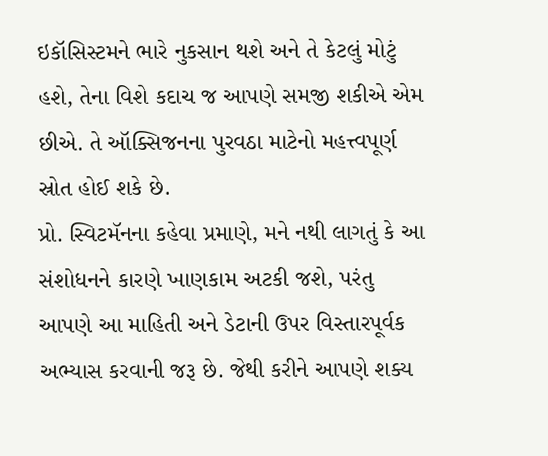ઇકૉસિસ્ટમને ભારે નુકસાન થશે અને તે કેટલું મોટું હશે, તેના વિશે કદાચ જ આપણે સમજી શકીએ એમ છીએ. તે ઑક્સિજનના પુરવઠા માટેનો મહત્ત્વપૂર્ણ સ્રોત હોઈ શકે છે.
પ્રો. સ્વિટમૅનના કહેવા પ્રમાણે, મને નથી લાગતું કે આ સંશોધનને કારણે ખાણકામ અટકી જશે, પરંતુ આપણે આ માહિતી અને ડેટાની ઉપર વિસ્તારપૂર્વક અભ્યાસ કરવાની જરૂ છે. જેથી કરીને આપણે શક્ય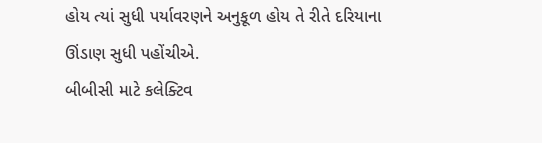હોય ત્યાં સુધી પર્યાવરણને અનુકૂળ હોય તે રીતે દરિયાના ઊંડાણ સુધી પહોંચીએ.
બીબીસી માટે કલેક્ટિવ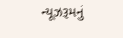ન્યૂઝરૂમનું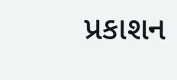પ્રકાશન